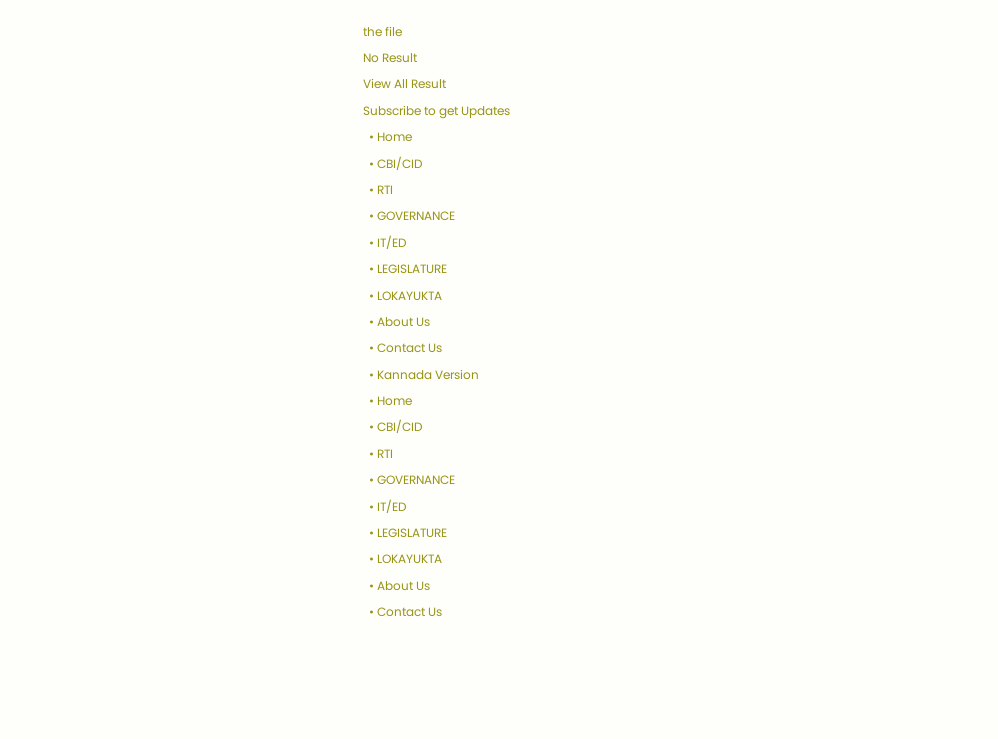the file
No Result
View All Result
Subscribe to get Updates
  • Home
  • CBI/CID
  • RTI
  • GOVERNANCE
  • IT/ED
  • LEGISLATURE
  • LOKAYUKTA
  • About Us
  • Contact Us
  • Kannada Version
  • Home
  • CBI/CID
  • RTI
  • GOVERNANCE
  • IT/ED
  • LEGISLATURE
  • LOKAYUKTA
  • About Us
  • Contact Us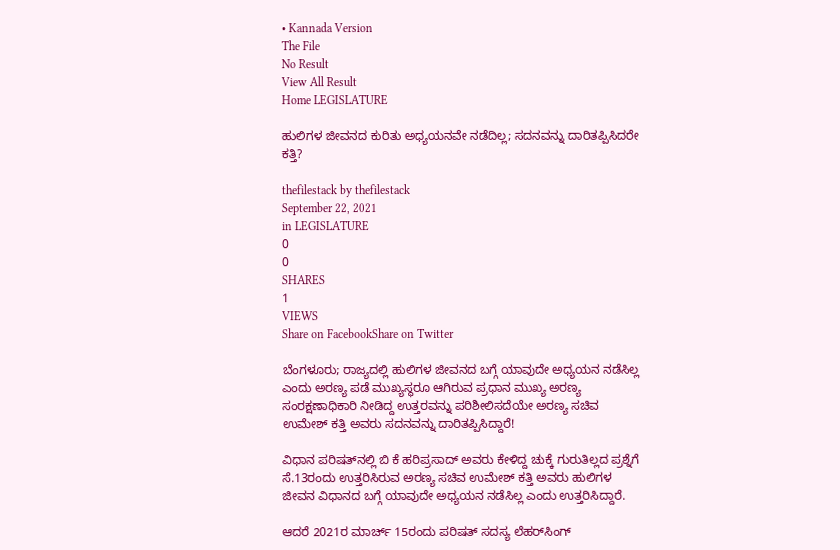• Kannada Version
The File
No Result
View All Result
Home LEGISLATURE

ಹುಲಿಗಳ ಜೀವನದ ಕುರಿತು ಅಧ್ಯಯನವೇ ನಡೆದಿಲ್ಲ; ಸದನವನ್ನು ದಾರಿತಪ್ಪಿಸಿದರೇ ಕತ್ತಿ?

thefilestack by thefilestack
September 22, 2021
in LEGISLATURE
0
0
SHARES
1
VIEWS
Share on FacebookShare on Twitter

ಬೆಂಗಳೂರು; ರಾಜ್ಯದಲ್ಲಿ ಹುಲಿಗಳ ಜೀವನದ ಬಗ್ಗೆ ಯಾವುದೇ ಅಧ್ಯಯನ ನಡೆಸಿಲ್ಲ ಎಂದು ಅರಣ್ಯ ಪಡೆ ಮುಖ್ಯಸ್ಥರೂ ಆಗಿರುವ ಪ್ರಧಾನ ಮುಖ್ಯ ಅರಣ್ಯ ಸಂರಕ್ಷಣಾಧಿಕಾರಿ ನೀಡಿದ್ದ ಉತ್ತರವನ್ನು ಪರಿಶೀಲಿಸದೆಯೇ ಅರಣ್ಯ ಸಚಿವ ಉಮೇಶ್‌ ಕತ್ತಿ ಅವರು ಸದನವನ್ನು ದಾರಿತಪ್ಪಿಸಿದ್ದಾರೆ!

ವಿಧಾನ ಪರಿಷತ್‌ನಲ್ಲಿ ಬಿ ಕೆ ಹರಿಪ್ರಸಾದ್‌ ಅವರು ಕೇಳಿದ್ದ ಚುಕ್ಕೆ ಗುರುತಿಲ್ಲದ ಪ್ರಶ್ನೆಗೆ ಸೆ.13ರಂದು ಉತ್ತರಿಸಿರುವ ಅರಣ್ಯ ಸಚಿವ ಉಮೇಶ್‌ ಕತ್ತಿ ಅವರು ಹುಲಿಗಳ ಜೀವನ ವಿಧಾನದ ಬಗ್ಗೆ ಯಾವುದೇ ಅಧ್ಯಯನ ನಡೆಸಿಲ್ಲ ಎಂದು ಉತ್ತರಿಸಿದ್ದಾರೆ.

ಆದರೆ 2021ರ ಮಾರ್ಚ್‌ 15ರಂದು ಪರಿಷತ್‌ ಸದಸ್ಯ ಲೆಹರ್‌ಸಿಂಗ್‌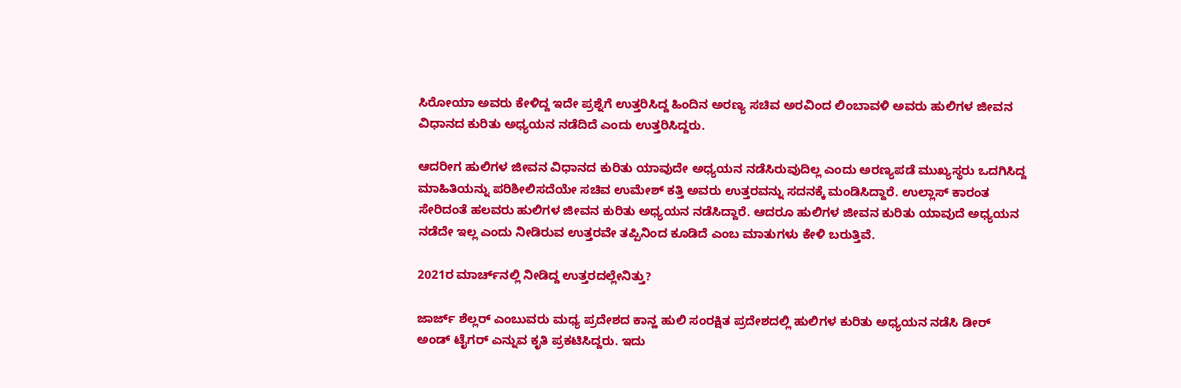ಸಿರೋಯಾ ಅವರು ಕೇಳಿದ್ದ ಇದೇ ಪ್ರಶ್ನೆಗೆ ಉತ್ತರಿಸಿದ್ದ ಹಿಂದಿನ ಅರಣ್ಯ ಸಚಿವ ಅರವಿಂದ ಲಿಂಬಾವಳಿ ಅವರು ಹುಲಿಗಳ ಜೀವನ ವಿಧಾನದ ಕುರಿತು ಅಧ್ಯಯನ ನಡೆದಿದೆ ಎಂದು ಉತ್ತರಿಸಿದ್ದರು.

ಆದರೀಗ ಹುಲಿಗಳ ಜೀವನ ವಿಧಾನದ ಕುರಿತು ಯಾವುದೇ ಅಧ್ಯಯನ ನಡೆಸಿರುವುದಿಲ್ಲ ಎಂದು ಅರಣ್ಯಪಡೆ ಮುಖ್ಯಸ್ಥರು ಒದಗಿಸಿದ್ದ ಮಾಹಿತಿಯನ್ನು ಪರಿಶೀಲಿಸದೆಯೇ ಸಚಿವ ಉಮೇಶ್‌ ಕತ್ತಿ ಅವರು ಉತ್ತರವನ್ನು ಸದನಕ್ಕೆ ಮಂಡಿಸಿದ್ದಾರೆ. ಉಲ್ಲಾಸ್‌ ಕಾರಂತ ಸೇರಿದಂತೆ ಹಲವರು ಹುಲಿಗಳ ಜೀವನ ಕುರಿತು ಅಧ್ಯಯನ ನಡೆಸಿದ್ದಾರೆ. ಆದರೂ ಹುಲಿಗಳ ಜೀವನ ಕುರಿತು ಯಾವುದೆ ಅಧ್ಯಯನ ನಡೆದೇ ಇಲ್ಲ ಎಂದು ನೀಡಿರುವ ಉತ್ತರವೇ ತಪ್ಪಿನಿಂದ ಕೂಡಿದೆ ಎಂಬ ಮಾತುಗಳು ಕೇಳಿ ಬರುತ್ತಿವೆ.

2021ರ ಮಾರ್ಚ್‌ನಲ್ಲಿ ನೀಡಿದ್ದ ಉತ್ತರದಲ್ಲೇನಿತ್ತು?

ಜಾರ್ಜ್ ಶೆಲ್ಲರ್‌ ಎಂಬುವರು ಮಧ್ಯ ಪ್ರದೇಶದ ಕಾನ್ಹ ಹುಲಿ ಸಂರಕ್ಷಿತ ಪ್ರದೇಶದಲ್ಲಿ ಹುಲಿಗಳ ಕುರಿತು ಅಧ್ಯಯನ ನಡೆಸಿ ಡೀರ್‌ ಅಂಡ್‌ ಟೈಗರ್‌ ಎನ್ನುವ ಕೃತಿ ಪ್ರಕಟಿಸಿದ್ದರು. ಇದು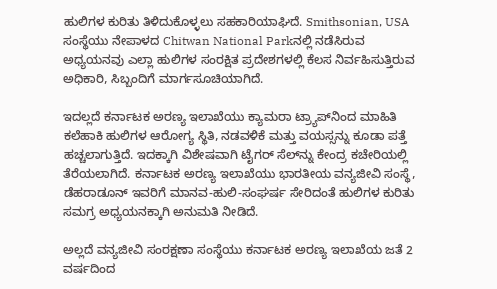ಹುಲಿಗಳ ಕುರಿತು ತಿಳಿದುಕೊಳ್ಳಲು ಸಹಕಾರಿಯಾಘಿದೆ. Smithsonian, USA ಸಂಸ್ಥೆಯು ನೇಪಾಳದ Chitwan National Parkನಲ್ಲಿ ನಡೆಸಿರುವ ಅಧ್ಯಯನವು ಎಲ್ಲಾ ಹುಲಿಗಳ ಸಂರಕ್ಷಿತ ಪ್ರದೇಶಗಳಲ್ಲಿ ಕೆಲಸ ನಿರ್ವಹಿಸುತ್ತಿರುವ ಅಧಿಕಾರಿ, ಸಿಬ್ಬಂದಿಗೆ ಮಾರ್ಗಸೂಚಿಯಾಗಿದೆ.

ಇದಲ್ಲದೆ ಕರ್ನಾಟಕ ಅರಣ್ಯ ಇಲಾಖೆಯು ಕ್ಯಾಮರಾ ಟ್ರ್ಯಾಪ್‌ನಿಂದ ಮಾಹಿತಿ ಕಲೆಹಾಕಿ ಹುಲಿಗಳ ಆರೋಗ್ಯ ಸ್ಥಿತಿ, ನಡವಳಿಕೆ ಮತ್ತು ವಯಸ್ಸನ್ನು ಕೂಡಾ ಪತ್ತೆ ಹಚ್ಚಲಾಗುತ್ತಿದೆ. ಇದಕ್ಕಾಗಿ ವಿಶೇಷವಾಗಿ ಟೈಗರ್ ಸೆಲ್‌ನ್ನು ಕೇಂದ್ರ ಕಚೇರಿಯಲ್ಲಿ ತೆರೆಯಲಾಗಿದೆ. ಕರ್ನಾಟಕ ಅರಣ್ಯ ಇಲಾಖೆಯು ಭಾರತೀಯ ವನ್ಯಜೀವಿ ಸಂಸ್ಥೆ, ಡೆಹರಾಡೂನ್‌ ಇವರಿಗೆ ಮಾನವ-ಹುಲಿ-ಸಂಘರ್ಷ ಸೇರಿದಂತೆ ಹುಲಿಗಳ ಕುರಿತು ಸಮಗ್ರ ಅಧ್ಯಯನಕ್ಕಾಗಿ ಅನುಮತಿ ನೀಡಿದೆ.

ಅಲ್ಲದೆ ವನ್ಯಜೀವಿ ಸಂರಕ್ಷಣಾ ಸಂಸ್ಥೆಯು ಕರ್ನಾಟಕ ಅರಣ್ಯ ಇಲಾಖೆಯ ಜತೆ 2 ವರ್ಷದಿಂದ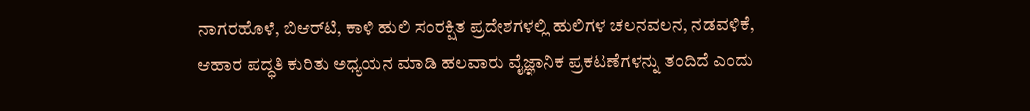ನಾಗರಹೊಳೆ, ಬಿಆರ್‌ಟಿ, ಕಾಳಿ ಹುಲಿ ಸಂರಕ್ಷಿತ ಪ್ರದೇಶಗಳಲ್ಲಿ ಹುಲಿಗಳ ಚಲನವಲನ, ನಡವಳಿಕೆ, ಆಹಾರ ಪದ್ಧತಿ ಕುರಿತು ಅಧ್ಯಯನ ಮಾಡಿ ಹಲವಾರು ವೈಜ್ಞಾನಿಕ ಪ್ರಕಟಣೆಗಳನ್ನು ತಂದಿದೆ ಎಂದು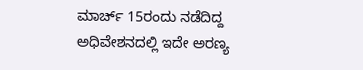ಮಾರ್ಚ್‌ 15ರಂದು ನಡೆದಿದ್ದ ಅಧಿವೇಶನದಲ್ಲಿ ಇದೇ ಅರಣ್ಯ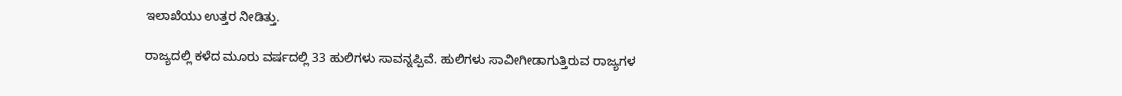ಇಲಾಖೆಯು ಉತ್ತರ ನೀಡಿತ್ತು.

ರಾಜ್ಯದಲ್ಲಿ ಕಳೆದ ಮೂರು ವರ್ಷದಲ್ಲಿ 33 ಹುಲಿಗಳು ಸಾವನ್ನಪ್ಪಿವೆ. ಹುಲಿಗಳು ಸಾವೀಗೀಡಾಗುತ್ತಿರುವ ರಾಜ್ಯಗಳ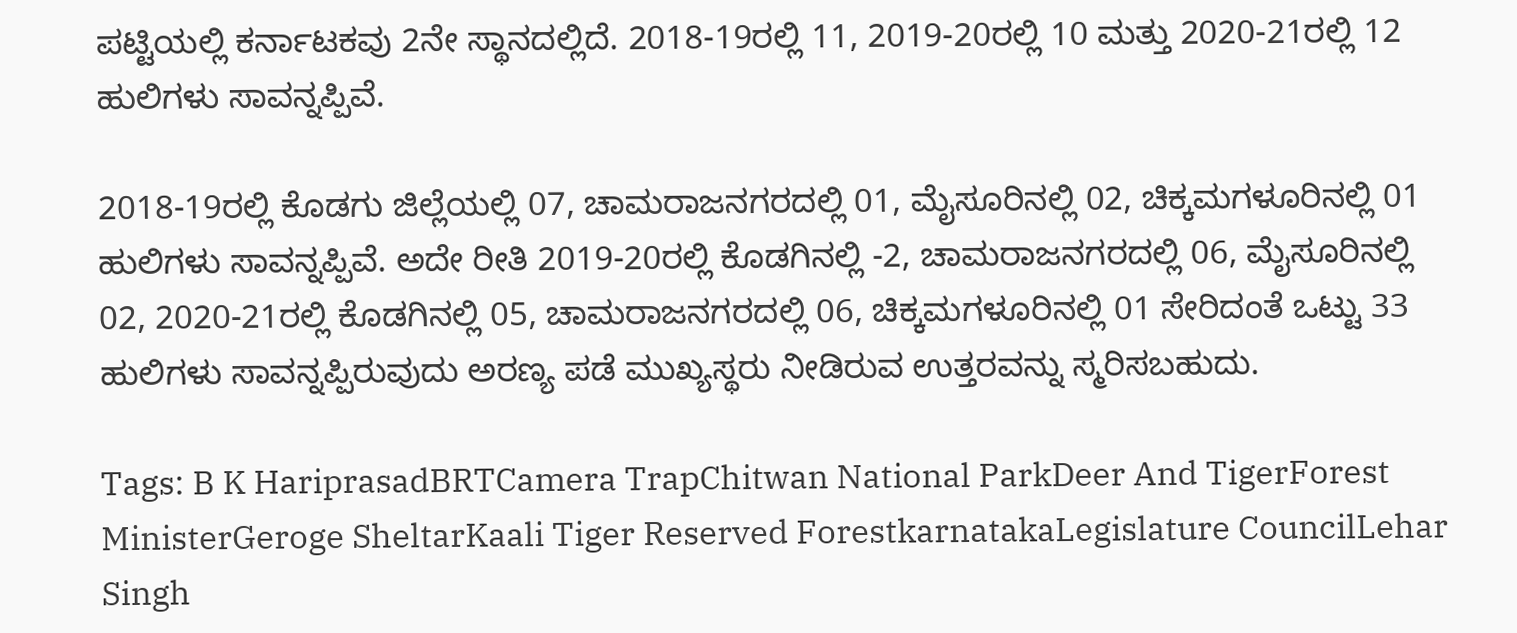ಪಟ್ಟಿಯಲ್ಲಿ ಕರ್ನಾಟಕವು 2ನೇ ಸ್ಥಾನದಲ್ಲಿದೆ. 2018-19ರಲ್ಲಿ 11, 2019-20ರಲ್ಲಿ 10 ಮತ್ತು 2020-21ರಲ್ಲಿ 12 ಹುಲಿಗಳು ಸಾವನ್ನಪ್ಪಿವೆ.

2018-19ರಲ್ಲಿ ಕೊಡಗು ಜಿಲ್ಲೆಯಲ್ಲಿ 07, ಚಾಮರಾಜನಗರದಲ್ಲಿ 01, ಮೈಸೂರಿನಲ್ಲಿ 02, ಚಿಕ್ಕಮಗಳೂರಿನಲ್ಲಿ 01 ಹುಲಿಗಳು ಸಾವನ್ನಪ್ಪಿವೆ. ಅದೇ ರೀತಿ 2019-20ರಲ್ಲಿ ಕೊಡಗಿನಲ್ಲಿ -2, ಚಾಮರಾಜನಗರದಲ್ಲಿ 06, ಮೈಸೂರಿನಲ್ಲಿ 02, 2020-21ರಲ್ಲಿ ಕೊಡಗಿನಲ್ಲಿ 05, ಚಾಮರಾಜನಗರದಲ್ಲಿ 06, ಚಿಕ್ಕಮಗಳೂರಿನಲ್ಲಿ 01 ಸೇರಿದಂತೆ ಒಟ್ಟು 33 ಹುಲಿಗಳು ಸಾವನ್ನಪ್ಪಿರುವುದು ಅರಣ್ಯ ಪಡೆ ಮುಖ್ಯಸ್ಥರು ನೀಡಿರುವ ಉತ್ತರವನ್ನು ಸ್ಮರಿಸಬಹುದು.

Tags: B K HariprasadBRTCamera TrapChitwan National ParkDeer And TigerForest MinisterGeroge SheltarKaali Tiger Reserved ForestkarnatakaLegislature CouncilLehar Singh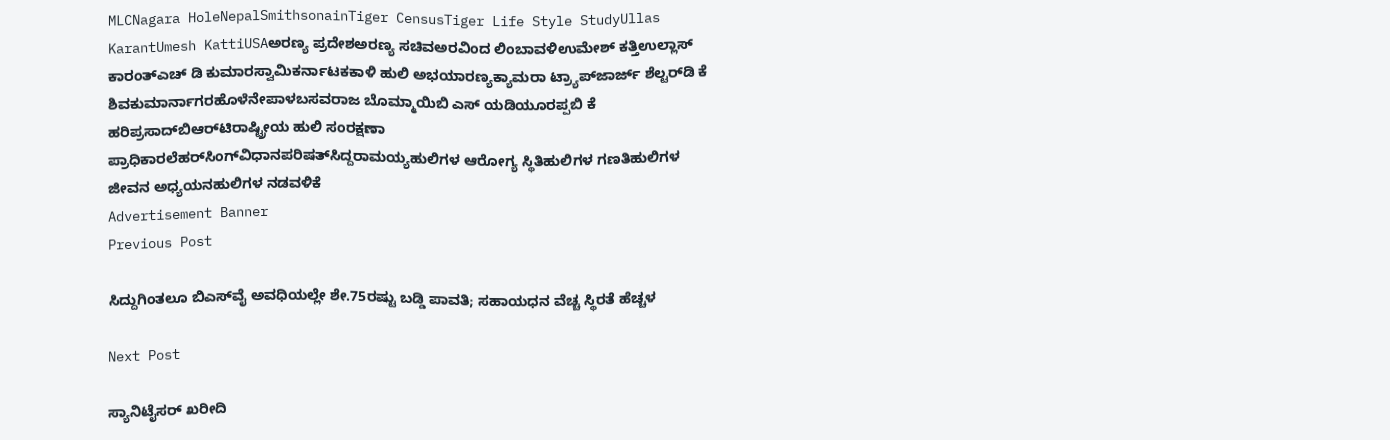MLCNagara HoleNepalSmithsonainTiger CensusTiger Life Style StudyUllas KarantUmesh KattiUSAಅರಣ್ಯ ಪ್ರದೇಶಅರಣ್ಯ ಸಚಿವಅರವಿಂದ ಲಿಂಬಾವಳಿಉಮೇಶ್‌ ಕತ್ತಿಉಲ್ಲಾಸ್‌ ಕಾರಂತ್‌ಎಚ್‌ ಡಿ ಕುಮಾರಸ್ವಾಮಿಕರ್ನಾಟಕಕಾಳಿ ಹುಲಿ ಅಭಯಾರಣ್ಯಕ್ಯಾಮರಾ ಟ್ರ್ಯಾಪ್‌ಜಾರ್ಜ್ ಶೆಲ್ಟರ್‌ಡಿ ಕೆ ಶಿವಕುಮಾರ್ನಾಗರಹೊಳೆನೇಪಾಳಬಸವರಾಜ ಬೊಮ್ಮಾಯಿಬಿ ಎಸ್‌ ಯಡಿಯೂರಪ್ಪಬಿ ಕೆ ಹರಿಪ್ರಸಾದ್‌ಬಿಆರ್‌ಟಿರಾಷ್ಟ್ರೀಯ ಹುಲಿ ಸಂರಕ್ಷಣಾ ಪ್ರಾಧಿಕಾರಲೆಹರ್‌ಸಿಂಗ್‌ವಿಧಾನಪರಿಷತ್‌ಸಿದ್ದರಾಮಯ್ಯಹುಲಿಗಳ ಆರೋಗ್ಯ ಸ್ಥಿತಿಹುಲಿಗಳ ಗಣತಿಹುಲಿಗಳ ಜೀವನ ಅಧ್ಯಯನಹುಲಿಗಳ ನಡವಳಿಕೆ
Advertisement Banner
Previous Post

ಸಿದ್ದುಗಿಂತಲೂ ಬಿಎಸ್‌ವೈ ಅವಧಿಯಲ್ಲೇ ಶೇ.75ರಷ್ಟು ಬಡ್ಡಿ ಪಾವತಿ; ಸಹಾಯಧನ ವೆಚ್ಚ ಸ್ಥಿರತೆ ಹೆಚ್ಚಳ

Next Post

ಸ್ಯಾನಿಟೈಸರ್‌ ಖರೀದಿ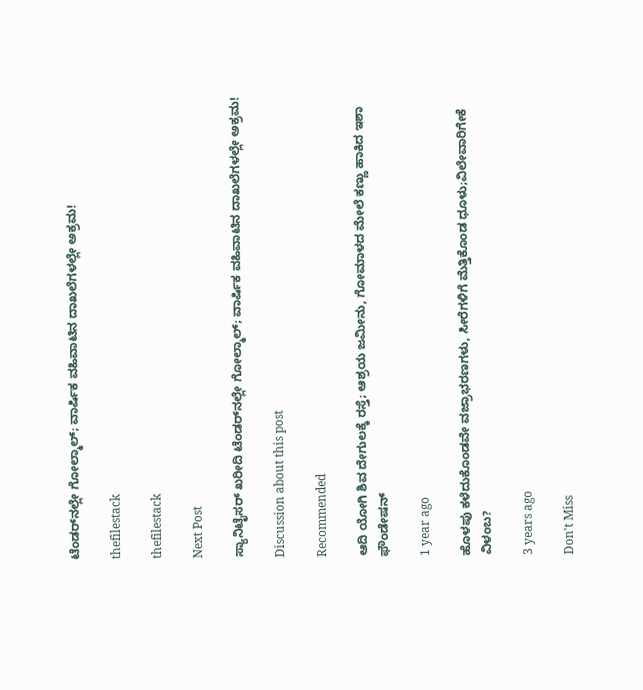ಟೆಂಡರ್‌ನಲ್ಲೇ ಗೋಲ್ಮಾಲ್‌; ವಾರ್ಷಿಕ ವಹಿವಾಟಿನ ದಾಖಲೆಗಳಲ್ಲೇ ಅಕ್ರಮ!

thefilestack

thefilestack

Next Post

ಸ್ಯಾನಿಟೈಸರ್‌ ಖರೀದಿ ಟೆಂಡರ್‌ನಲ್ಲೇ ಗೋಲ್ಮಾಲ್‌; ವಾರ್ಷಿಕ ವಹಿವಾಟಿನ ದಾಖಲೆಗಳಲ್ಲೇ ಅಕ್ರಮ!

Discussion about this post

Recommended

ಆದಿ ಯೋಗಿ ಶಿವ ದೇಗುಲಕ್ಕೆ ರಸ್ತೆ; ಆಶ್ರಯ ಜಮೀನು, ಗೋಮಾಳದ ಮೇಲೆ ಕಣ್ಣು ಹಾಕಿದ ಇಶಾ ಫೌಂಡೇಷನ್

1 year ago

ಹೊಳಪು ಕಳೆದುಕೊಂಡವೇ ವಜ್ರಾಭರಣಗಳು, ಸೀರೆಗಳಿಗೆ ಮೆತ್ತಿಕೊಂಡ ಧೂಳು;ವಿಲೇವಾರಿಗೇಕೆ ವಿಳಂಬ?

3 years ago

Don't Miss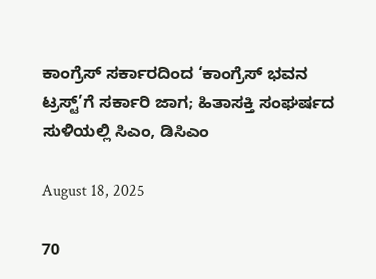ಕಾಂಗ್ರೆಸ್‌ ಸರ್ಕಾರದಿಂದ ‘ಕಾಂಗ್ರೆಸ್‌ ಭವನ ಟ್ರಸ್ಟ್‌’ಗೆ ಸರ್ಕಾರಿ ಜಾಗ; ಹಿತಾಸಕ್ತಿ ಸಂಘ‍ರ್ಷದ ಸುಳಿಯಲ್ಲಿ ಸಿಎಂ, ಡಿಸಿಎಂ

August 18, 2025

70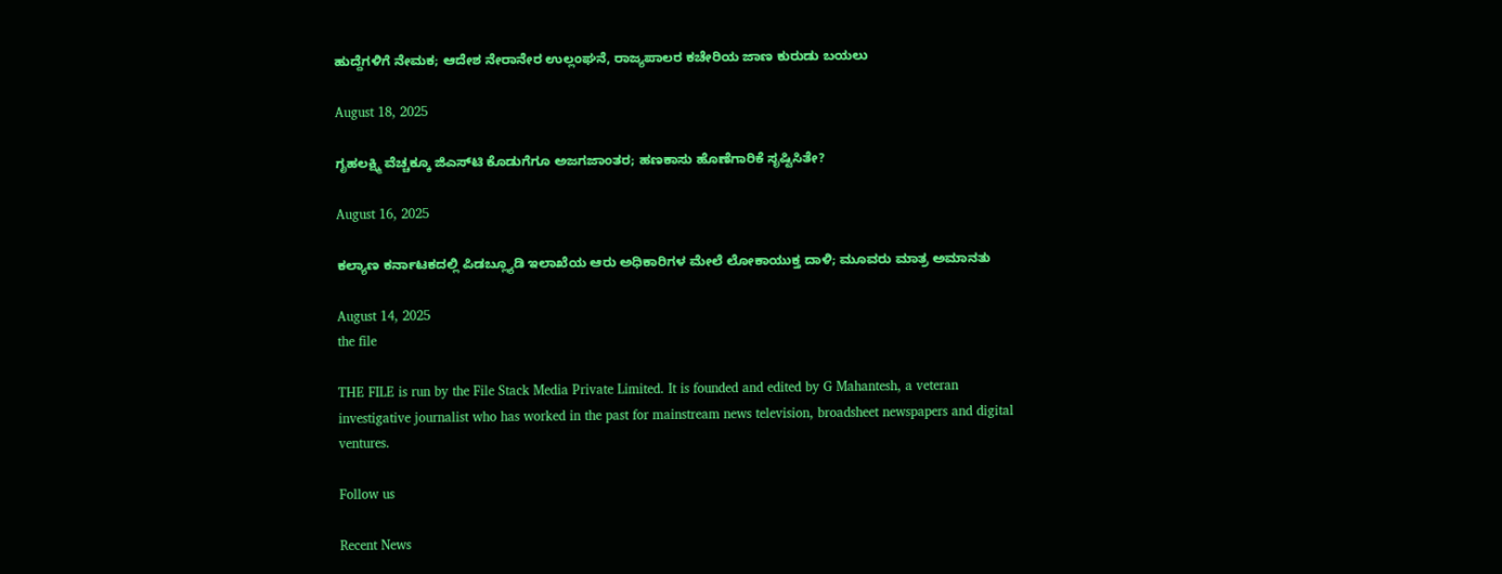ಹುದ್ದೆಗಳಿಗೆ ನೇಮಕ; ಆದೇಶ ನೇರಾನೇರ ಉಲ್ಲಂಘನೆ, ರಾಜ್ಯಪಾಲರ ಕಚೇರಿಯ ಜಾಣ ಕುರುಡು ಬಯಲು

August 18, 2025

ಗೃಹಲಕ್ಷ್ಮಿ ವೆಚ್ಚಕ್ಕೂ ಜಿಎಸ್‌ಟಿ ಕೊಡುಗೆಗೂ ಅಜಗಜಾಂತರ; ಹಣಕಾಸು ಹೊಣೆಗಾರಿಕೆ ಸೃಷ್ಟಿಸಿತೇ?

August 16, 2025

ಕಲ್ಯಾಣ ಕರ್ನಾಟಕದಲ್ಲಿ ಪಿಡಬ್ಲ್ಯೂಡಿ ಇಲಾಖೆಯ ಆರು ಅಧಿಕಾರಿಗಳ ಮೇಲೆ ಲೋಕಾಯುಕ್ತ ದಾಳಿ; ಮೂವರು ಮಾತ್ರ ಅಮಾನತು

August 14, 2025
the file

THE FILE is run by the File Stack Media Private Limited. It is founded and edited by G Mahantesh, a veteran investigative journalist who has worked in the past for mainstream news television, broadsheet newspapers and digital ventures.

Follow us

Recent News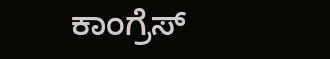ಕಾಂಗ್ರೆಸ್‌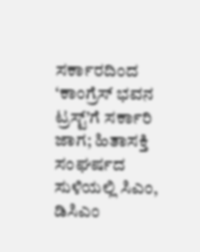ಸರ್ಕಾರದಿಂದ ‘ಕಾಂಗ್ರೆಸ್‌ ಭವನ ಟ್ರಸ್ಟ್‌’ಗೆ ಸರ್ಕಾರಿ ಜಾಗ; ಹಿತಾಸಕ್ತಿ ಸಂಘ‍ರ್ಷದ ಸುಳಿಯಲ್ಲಿ ಸಿಎಂ, ಡಿಸಿಎಂ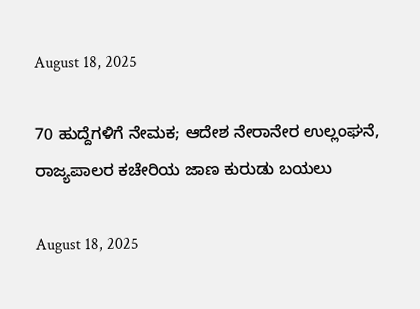August 18, 2025

70 ಹುದ್ದೆಗಳಿಗೆ ನೇಮಕ; ಆದೇಶ ನೇರಾನೇರ ಉಲ್ಲಂಘನೆ, ರಾಜ್ಯಪಾಲರ ಕಚೇರಿಯ ಜಾಣ ಕುರುಡು ಬಯಲು

August 18, 2025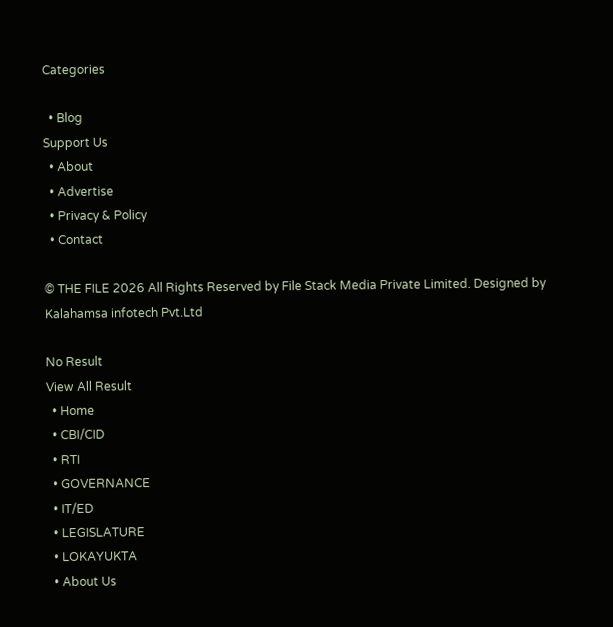Categories

  • Blog
Support Us
  • About
  • Advertise
  • Privacy & Policy
  • Contact

© THE FILE 2026 All Rights Reserved by File Stack Media Private Limited. Designed by Kalahamsa infotech Pvt.Ltd

No Result
View All Result
  • Home
  • CBI/CID
  • RTI
  • GOVERNANCE
  • IT/ED
  • LEGISLATURE
  • LOKAYUKTA
  • About Us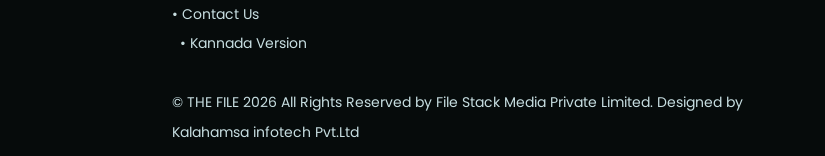• Contact Us
  • Kannada Version

© THE FILE 2026 All Rights Reserved by File Stack Media Private Limited. Designed by Kalahamsa infotech Pvt.Ltd